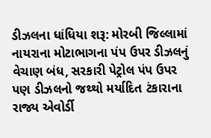ડીઝલના ધાંધિયા શરૂ: મોરબી જિલ્લામાં નાયરાના મોટાભાગના પંપ ઉપર ડીઝલનું વેચાણ બંધ, સરકારી પેટ્રોલ પંપ ઉપર પણ ડીઝલનો જથ્થો મર્યાદિત ટંકારાના રાજ્ય એવોર્ડી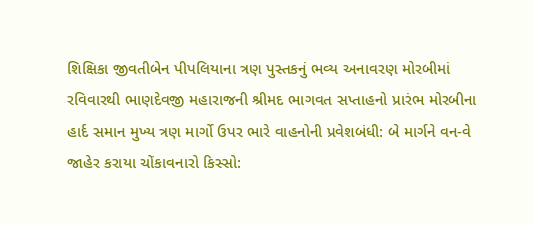શિક્ષિકા જીવતીબેન પીપલિયાના ત્રણ પુસ્તકનું ભવ્ય અનાવરણ મોરબીમાં રવિવારથી ભાણદેવજી મહારાજની શ્રીમદ ભાગવત સપ્તાહનો પ્રારંભ મોરબીના હાર્દ સમાન મુખ્ય ત્રણ માર્ગો ઉપર ભારે વાહનોની પ્રવેશબંધી: બે માર્ગને વન-વે જાહેર કરાયા ચોંકાવનારો કિસ્સો: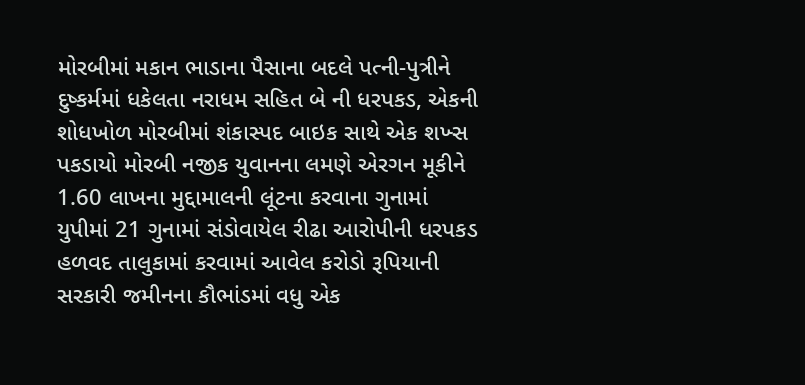મોરબીમાં મકાન ભાડાના પૈસાના બદલે પત્ની-પુત્રીને દુષ્કર્મમાં ધકેલતા નરાધમ સહિત બે ની ધરપકડ, એકની શોધખોળ મોરબીમાં શંકાસ્પદ બાઇક સાથે એક શખ્સ પકડાયો મોરબી નજીક યુવાનના લમણે એરગન મૂકીને 1.60 લાખના મુદ્દામાલની લૂંટના કરવાના ગુનામાં યુપીમાં 21 ગુનામાં સંડોવાયેલ રીઢા આરોપીની ધરપકડ હળવદ તાલુકામાં કરવામાં આવેલ કરોડો રૂપિયાની સરકારી જમીનના કૌભાંડમાં વધુ એક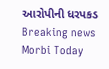આરોપીની ધરપકડ
Breaking news
Morbi Today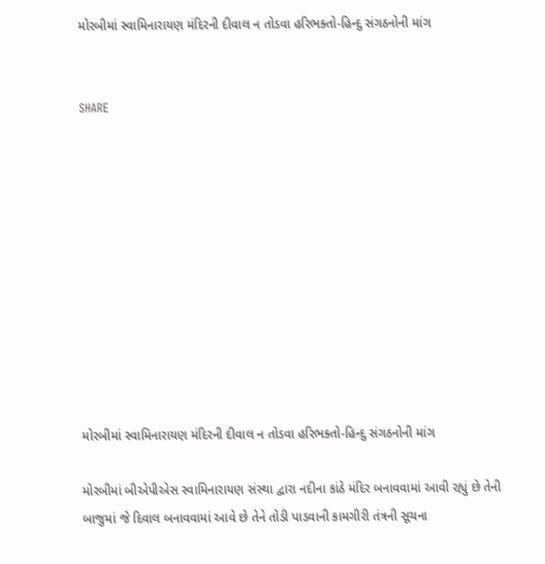મોરબીમાં સ્વામિનારાયણ મંદિરની દીવાલ ન તોડવા હરિભક્તો-હિન્દુ સંગઠનોની માંગ


SHARE











મોરબીમાં સ્વામિનારાયણ મંદિરની દીવાલ ન તોડવા હરિભક્તો-હિન્દુ સંગઠનોની માંગ

મોરબીમાં બીએપીએસ સ્વામિનારાયણ સંસ્થા દ્વારા નદીના કાંઠે મંદિર બનાવવામાં આવી રહ્યું છે તેની બાજુમાં જે દિવાલ બનાવવામાં આવે છે તેને તોડી પાડવાની કામગીરી તંત્રની સૂચના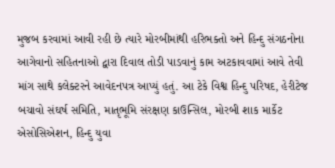મુજબ કરવામાં આવી રહી છે ત્યારે મોરબીમાંથી હરિભક્તો અને હિન્દુ સંગઠનોના આગેવાનો સહિતનાઓ દ્વારા દિવાલ તોડી પાડવાનું કામ અટકાવવામાં આવે તેવી માંગ સાથે કલેક્ટરને આવેદનપત્ર આપ્યું હતું. આ ટેકે વિશ્વ હિન્દુ પરિષદ, હેરીટેજ બચાવો સંઘર્ષ સમિતિ, માતૃભૂમિ સંરક્ષણ કાઉન્સિલ, મોરબી શાક માર્કેટ એસોસિએશન, હિન્દુ યુવા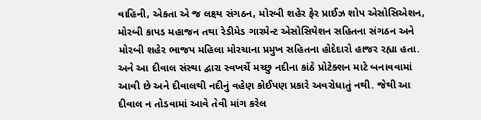વાહિની, એકતા એ જ લક્ષ્ય સંગઠન, મોરબી શહેર ફેર પ્રાઈઝ શોપ એસોસિએશન, મોરબી કાપડ મહાજન તથા રેડીમેડ ગારમેન્ટ એસોસિયેશન સહિતના સંગઠન અને મોરબી શહેર ભાજપ મહિલા મોરચાના પ્રમુખ સહિતના હોદેદારો હાજર રહ્યા હતા. અને આ દીવાલ સંસ્થા દ્વારા સ્વખર્ચે મચ્છુ નદીના કાંઠે પ્રોટેક્શન માટે બનાવવામાં આવી છે અને દીવાલથી નદીનું વહેણ કોઈપણ પ્રકારે અવરોધાતું નથી. જેથી આ દીવાલ ન તોડવામાં આવે તેવી માંગ કરેલ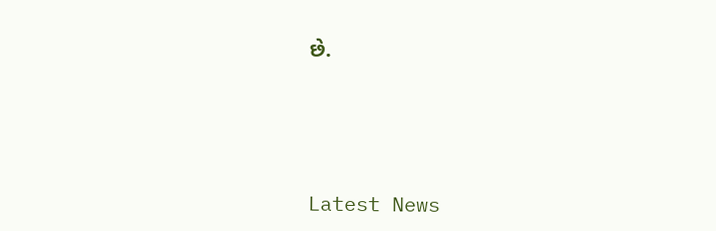છે.






Latest News